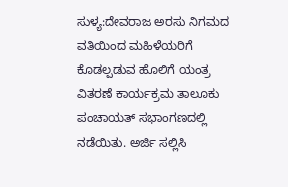ಸುಳ್ಯ:ದೇವರಾಜ ಅರಸು ನಿಗಮದ ವತಿಯಿಂದ ಮಹಿಳೆಯರಿಗೆ ಕೊಡಲ್ಪಡುವ ಹೊಲಿಗೆ ಯಂತ್ರ ವಿತರಣೆ ಕಾರ್ಯಕ್ರಮ ತಾಲೂಕು ಪಂಚಾಯತ್ ಸಭಾಂಗಣದಲ್ಲಿ ನಡೆಯಿತು. ಅರ್ಜಿ ಸಲ್ಲಿಸಿ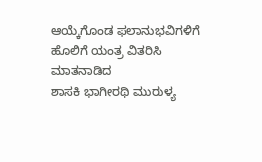ಆಯ್ಕೆಗೊಂಡ ಫಲಾನುಭವಿಗಳಿಗೆ ಹೊಲಿಗೆ ಯಂತ್ರ ವಿತರಿಸಿ ಮಾತನಾಡಿದ
ಶಾಸಕಿ ಭಾಗೀರಥಿ ಮುರುಳ್ಯ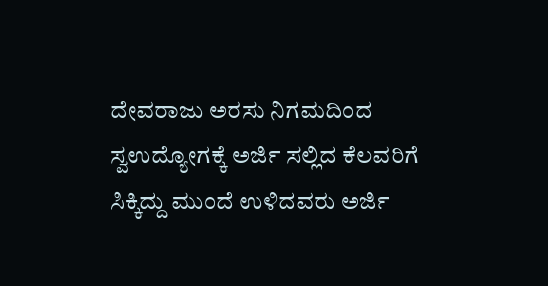ದೇವರಾಜು ಅರಸು ನಿಗಮದಿಂದ ಸ್ವಉದ್ಯೋಗಕ್ಕೆ ಅರ್ಜಿ ಸಲ್ಲಿದ ಕೆಲವರಿಗೆ ಸಿಕ್ಕಿದ್ದು ಮುಂದೆ ಉಳಿದವರು ಅರ್ಜಿ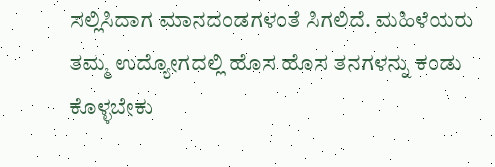ಸಲ್ಲಿಸಿದಾಗ ಮಾನದಂಡಗಳಂತೆ ಸಿಗಲಿದೆ. ಮಹಿಳೆಯರು ತಮ್ಮ ಉದ್ಯೋಗದಲ್ಲಿ ಹೊಸ ಹೊಸ ತನಗಳನ್ನು ಕಂಡು ಕೊಳ್ಳಬೇಕು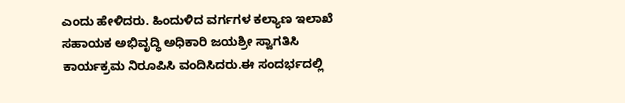ಎಂದು ಹೇಳಿದರು. ಹಿಂದುಳಿದ ವರ್ಗಗಳ ಕಲ್ಯಾಣ ಇಲಾಖೆ ಸಹಾಯಕ ಅಭಿವೃದ್ಧಿ ಅಧಿಕಾರಿ ಜಯಶ್ರೀ ಸ್ವಾಗತಿಸಿ ಕಾರ್ಯಕ್ರಮ ನಿರೂಪಿಸಿ ವಂದಿಸಿದರು.ಈ ಸಂದರ್ಭದಲ್ಲಿ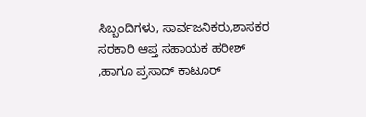ಸಿಬ್ಬಂದಿಗಳು, ಸಾರ್ವಜನಿಕರು,ಶಾಸಕರ ಸರಕಾರಿ ಆಪ್ತ ಸಹಾಯಕ ಹರೀಶ್ ,ಹಾಗೂ ಪ್ರಸಾದ್ ಕಾಟೂರ್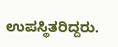ಉಪಸ್ಥಿತರಿದ್ದರು.